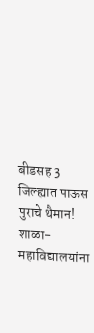बीडसह 3 जिल्ह्यात पाऊस पुराचे थैमान! शाळा-महाविद्यालयांना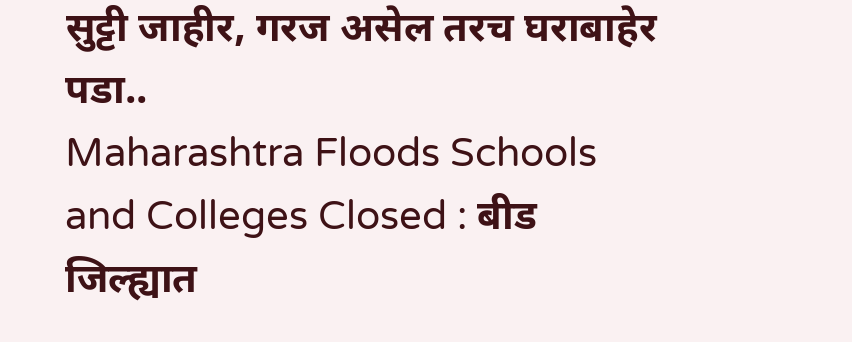सुट्टी जाहीर, गरज असेल तरच घराबाहेर पडा..
Maharashtra Floods Schools and Colleges Closed : बीड जिल्ह्यात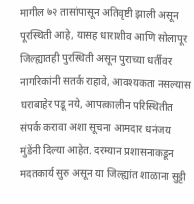मागील ७२ तासांपासून अतिवृष्टी झाली असून पूरस्थिती आहे, यासह धाराशीव आणि सोलापूर जिल्ह्यातही पुरस्थिती असून पुराच्या धर्तीवर नागरिकांनी सतर्क राहावे, आवश्यकता नसल्यास घराबाहेर पडू नये, आपत्कालीन परिस्थितीत संपर्क करावा अशा सूचना आमदार धनंजय मुंडेंनी दिल्या आहेत. दरम्यान प्रशासनाकडून मदतकार्य सुरु असून या जिल्ह्यांत शाळाना सुट्टी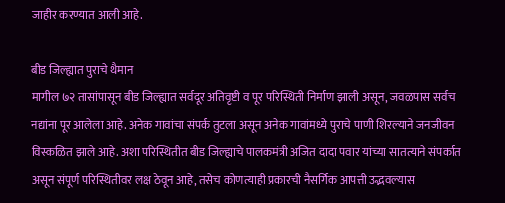जाहीर करण्यात आली आहे.

बीड जिल्ह्यात पुराचे थैमान
मागील ७२ तासांपासून बीड जिल्ह्यात सर्वदूर अतिवृष्टी व पूर परिस्थिती निर्माण झाली असून, जवळपास सर्वच नद्यांना पूर आलेला आहे. अनेक गावांचा संपर्क तुटला असून अनेक गावांमध्ये पुराचे पाणी शिरल्याने जनजीवन विस्कळित झाले आहे. अशा परिस्थितीत बीड जिल्ह्याचे पालकमंत्री अजित दादा पवार यांच्या सातत्याने संपर्कात असून संपूर्ण परिस्थितीवर लक्ष ठेवून आहे, तसेच कोणत्याही प्रकारची नैसर्गिक आपत्ती उद्भवल्यास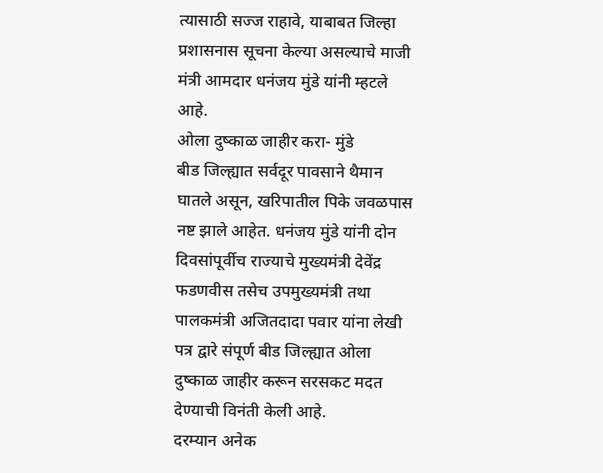त्यासाठी सज्ज राहावे, याबाबत जिल्हा प्रशासनास सूचना केल्या असल्याचे माजी मंत्री आमदार धनंजय मुंडे यांनी म्हटले आहे.
ओला दुष्काळ जाहीर करा- मुंडे
बीड जिल्ह्यात सर्वदूर पावसाने थैमान घातले असून, खरिपातील पिके जवळपास नष्ट झाले आहेत. धनंजय मुंडे यांनी दोन दिवसांपूर्वीच राज्याचे मुख्यमंत्री देवेंद्र फडणवीस तसेच उपमुख्यमंत्री तथा पालकमंत्री अजितदादा पवार यांना लेखी पत्र द्वारे संपूर्ण बीड जिल्ह्यात ओला दुष्काळ जाहीर करून सरसकट मदत देण्याची विनंती केली आहे.
दरम्यान अनेक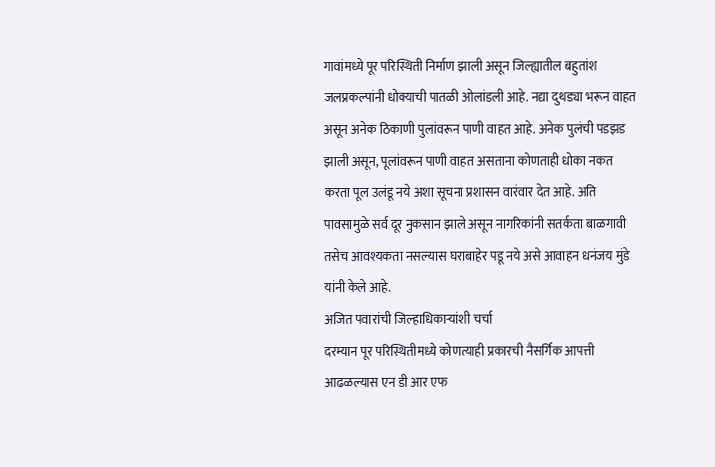गावांमध्ये पूर परिस्थिती निर्माण झाली असून जिल्ह्यातील बहुतांश जलप्रकल्पांनी धोक्याची पातळी ओलांडली आहे. नद्या दुथड्या भरून वाहत असून अनेक ठिकाणी पुलांवरून पाणी वाहत आहे. अनेक पुलंची पडझड झाली असून, पूलांवरून पाणी वाहत असताना कोणताही धोका नकत करता पूल उलंडू नये अशा सूचना प्रशासन वारंवार देत आहे. अति पावसामुळे सर्व दूर नुकसान झाले असून नागरिकांनी सतर्कता बाळगावी तसेच आवश्यकता नसल्यास घराबाहेर पडू नये असे आवाहन धनंजय मुंडे यांनी केले आहे.
अजित पवारांची जिल्हाधिकाऱ्यांशी चर्चा
दरम्यान पूर परिस्थितीमध्ये कोणत्याही प्रकारची नैसर्गिक आपत्ती आढळल्यास एन डी आर एफ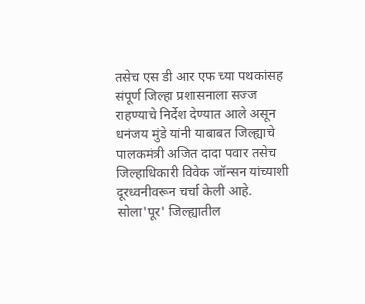तसेच एस डी आर एफ च्या पथकांसह संपूर्ण जिल्हा प्रशासनाला सज्ज राहण्याचे निर्देश देण्यात आले असून धनंजय मुंडे यांनी याबाबत जिल्ह्याचे पालकमंत्री अजित दादा पवार तसेच जिल्हाधिकारी विवेक जॉन्सन यांच्याशी दूरध्वनीवरून चर्चा केली आहे.
सोला'पूर' जिल्ह्यातील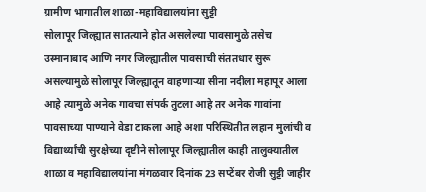ग्रामीण भागातील शाळा-महाविद्यालयांना सुट्टी
सोलापूर जिल्ह्यात सातत्याने होत असलेल्या पावसामुळे तसेच उस्मानाबाद आणि नगर जिल्ह्यातील पावसाची संततधार सुरू असल्यामुळे सोलापूर जिल्ह्यातून वाहणाऱ्या सीना नदीला महापूर आला आहे त्यामुळे अनेक गावचा संपर्क तुटला आहे तर अनेक गावांना पावसाच्या पाण्याने वेडा टाकला आहे अशा परिस्थितीत लहान मुलांची व विद्यार्थ्यांची सुरक्षेच्या दृष्टीने सोलापूर जिल्ह्यातील काही तालुक्यातील शाळा व महाविद्यालयांना मंगळवार दिनांक 23 सप्टेंबर रोजी सुट्टी जाहीर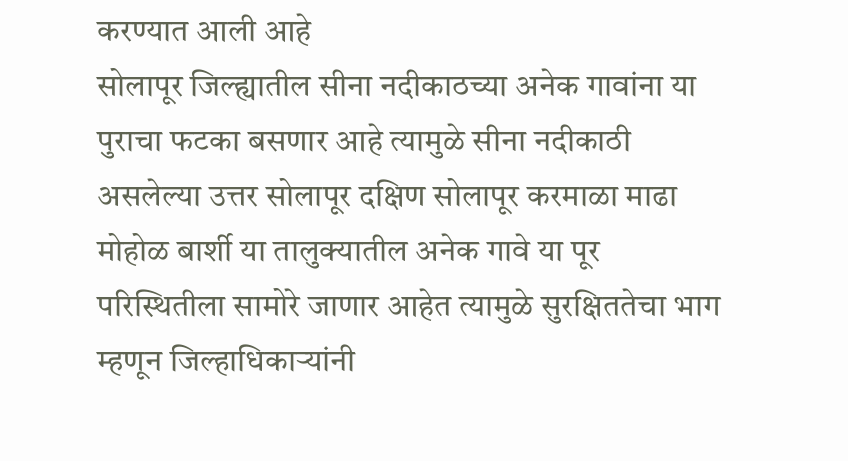करण्यात आली आहे
सोलापूर जिल्ह्यातील सीना नदीकाठच्या अनेक गावांना या पुराचा फटका बसणार आहे त्यामुळे सीना नदीकाठी असलेल्या उत्तर सोलापूर दक्षिण सोलापूर करमाळा माढा मोहोळ बार्शी या तालुक्यातील अनेक गावे या पूर परिस्थितीला सामोरे जाणार आहेत त्यामुळे सुरक्षिततेचा भाग म्हणून जिल्हाधिकाऱ्यांनी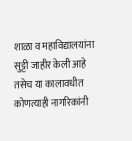शाळा व महाविद्यालयांना सुट्टी जाहीर केली आहे तसेच या कालावधीत कोणत्याही नागरिकांनी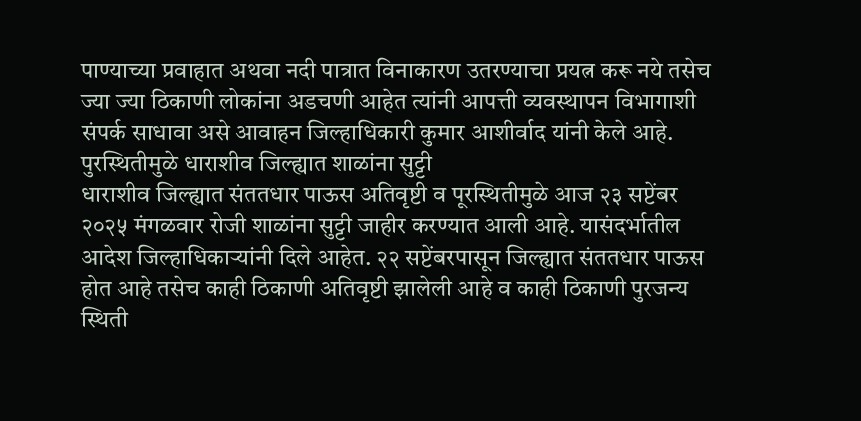पाण्याच्या प्रवाहात अथवा नदी पात्रात विनाकारण उतरण्याचा प्रयत्न करू नये तसेच ज्या ज्या ठिकाणी लोकांना अडचणी आहेत त्यांनी आपत्ती व्यवस्थापन विभागाशी संपर्क साधावा असे आवाहन जिल्हाधिकारी कुमार आशीर्वाद यांनी केले आहे.
पुरस्थितीमुळे धाराशीव जिल्ह्यात शाळांना सुट्टी
धाराशीव जिल्ह्यात संततधार पाऊस अतिवृष्टी व पूरस्थितीमुळे आज २३ सप्टेंबर २०२५ मंगळवार रोजी शाळांना सुट्टी जाहीर करण्यात आली आहे. यासंदर्भातील आदेश जिल्हाधिकाऱ्यांनी दिले आहेत. २२ सप्टेंबरपासून जिल्ह्यात संततधार पाऊस होत आहे तसेच काही ठिकाणी अतिवृष्टी झालेली आहे व काही ठिकाणी पुरजन्य स्थिती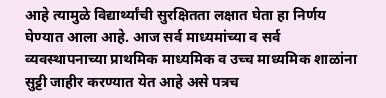आहे त्यामुळे विद्यार्थ्यांची सुरक्षितता लक्षात घेता हा निर्णय घेण्यात आला आहे. आज सर्व माध्यमांच्या व सर्व व्यवस्थापनाच्या प्राथमिक माध्यमिक व उच्च माध्यमिक शाळांना सुट्टी जाहीर करण्यात येत आहे असे पत्रच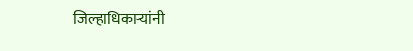जिल्हाधिकाऱ्यांनी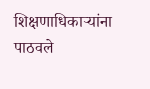शिक्षणाधिकाऱ्यांना पाठवले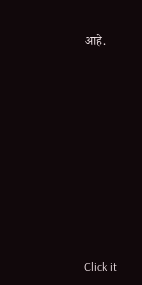आहे.












Click it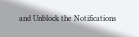and Unblock the Notifications